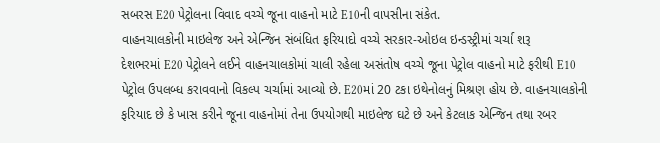સબરસ E20 પેટ્રોલના વિવાદ વચ્ચે જૂના વાહનો માટે E10ની વાપસીના સંકેત.
વાહનચાલકોની માઇલેજ અને એન્જિન સંબંધિત ફરિયાદો વચ્ચે સરકાર-ઓઇલ ઇન્ડસ્ટ્રીમાં ચર્ચા શરૂ
દેશભરમાં E20 પેટ્રોલને લઈને વાહનચાલકોમાં ચાલી રહેલા અસંતોષ વચ્ચે જૂના પેટ્રોલ વાહનો માટે ફરીથી E10 પેટ્રોલ ઉપલબ્ધ કરાવવાનો વિકલ્પ ચર્ચામાં આવ્યો છે. E20માં 20 ટકા ઇથેનોલનું મિશ્રણ હોય છે. વાહનચાલકોની ફરિયાદ છે કે ખાસ કરીને જૂના વાહનોમાં તેના ઉપયોગથી માઇલેજ ઘટે છે અને કેટલાક એન્જિન તથા રબર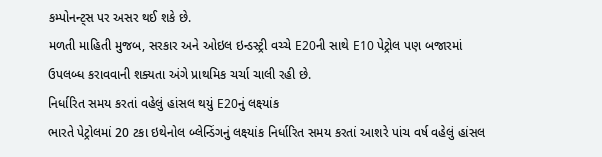કમ્પોનન્ટ્સ પર અસર થઈ શકે છે.
મળતી માહિતી મુજબ, સરકાર અને ઓઇલ ઇન્ડસ્ટ્રી વચ્ચે E20ની સાથે E10 પેટ્રોલ પણ બજારમાં ઉપલબ્ધ કરાવવાની શક્યતા અંગે પ્રાથમિક ચર્ચા ચાલી રહી છે.
નિર્ધારિત સમય કરતાં વહેલું હાંસલ થયું E20નું લક્ષ્યાંક
ભારતે પેટ્રોલમાં 20 ટકા ઇથેનોલ બ્લેન્ડિંગનું લક્ષ્યાંક નિર્ધારિત સમય કરતાં આશરે પાંચ વર્ષ વહેલું હાંસલ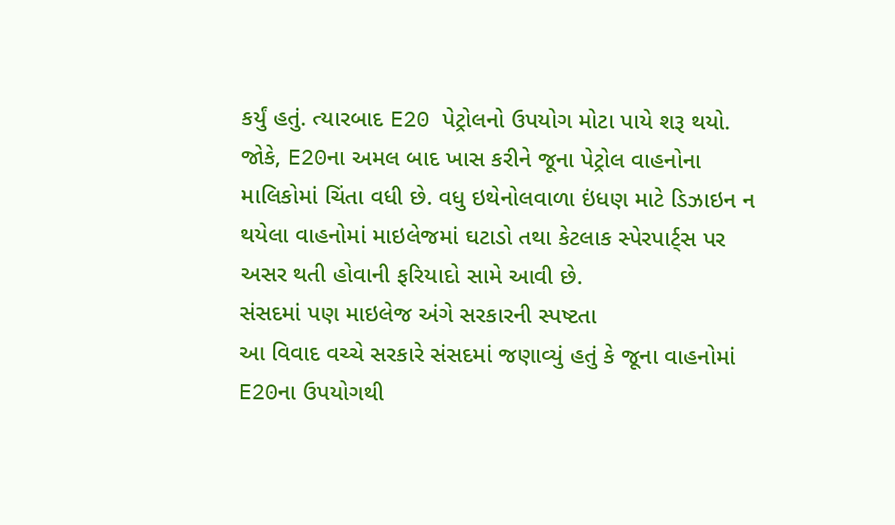કર્યું હતું. ત્યારબાદ E20 પેટ્રોલનો ઉપયોગ મોટા પાયે શરૂ થયો.
જોકે, E20ના અમલ બાદ ખાસ કરીને જૂના પેટ્રોલ વાહનોના માલિકોમાં ચિંતા વધી છે. વધુ ઇથેનોલવાળા ઇંધણ માટે ડિઝાઇન ન થયેલા વાહનોમાં માઇલેજમાં ઘટાડો તથા કેટલાક સ્પેરપાર્ટ્સ પર અસર થતી હોવાની ફરિયાદો સામે આવી છે.
સંસદમાં પણ માઇલેજ અંગે સરકારની સ્પષ્ટતા
આ વિવાદ વચ્ચે સરકારે સંસદમાં જણાવ્યું હતું કે જૂના વાહનોમાં E20ના ઉપયોગથી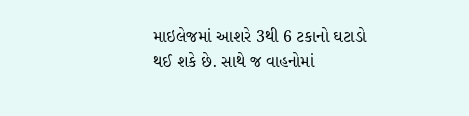માઇલેજમાં આશરે 3થી 6 ટકાનો ઘટાડો થઈ શકે છે. સાથે જ વાહનોમાં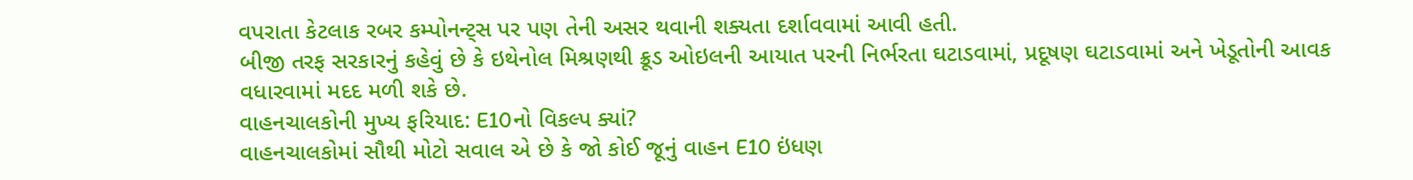વપરાતા કેટલાક રબર કમ્પોનન્ટ્સ પર પણ તેની અસર થવાની શક્યતા દર્શાવવામાં આવી હતી.
બીજી તરફ સરકારનું કહેવું છે કે ઇથેનોલ મિશ્રણથી ક્રૂડ ઓઇલની આયાત પરની નિર્ભરતા ઘટાડવામાં, પ્રદૂષણ ઘટાડવામાં અને ખેડૂતોની આવક વધારવામાં મદદ મળી શકે છે.
વાહનચાલકોની મુખ્ય ફરિયાદ: E10નો વિકલ્પ ક્યાં?
વાહનચાલકોમાં સૌથી મોટો સવાલ એ છે કે જો કોઈ જૂનું વાહન E10 ઇંધણ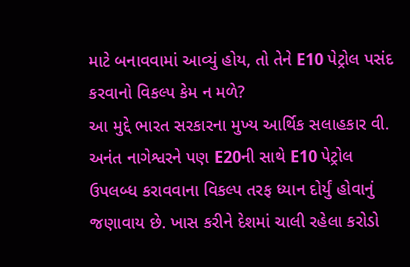માટે બનાવવામાં આવ્યું હોય, તો તેને E10 પેટ્રોલ પસંદ કરવાનો વિકલ્પ કેમ ન મળે?
આ મુદ્દે ભારત સરકારના મુખ્ય આર્થિક સલાહકાર વી. અનંત નાગેશ્વરને પણ E20ની સાથે E10 પેટ્રોલ ઉપલબ્ધ કરાવવાના વિકલ્પ તરફ ધ્યાન દોર્યું હોવાનું જણાવાય છે. ખાસ કરીને દેશમાં ચાલી રહેલા કરોડો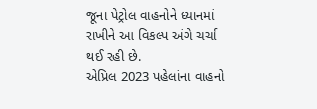જૂના પેટ્રોલ વાહનોને ધ્યાનમાં રાખીને આ વિકલ્પ અંગે ચર્ચા થઈ રહી છે.
એપ્રિલ 2023 પહેલાંના વાહનો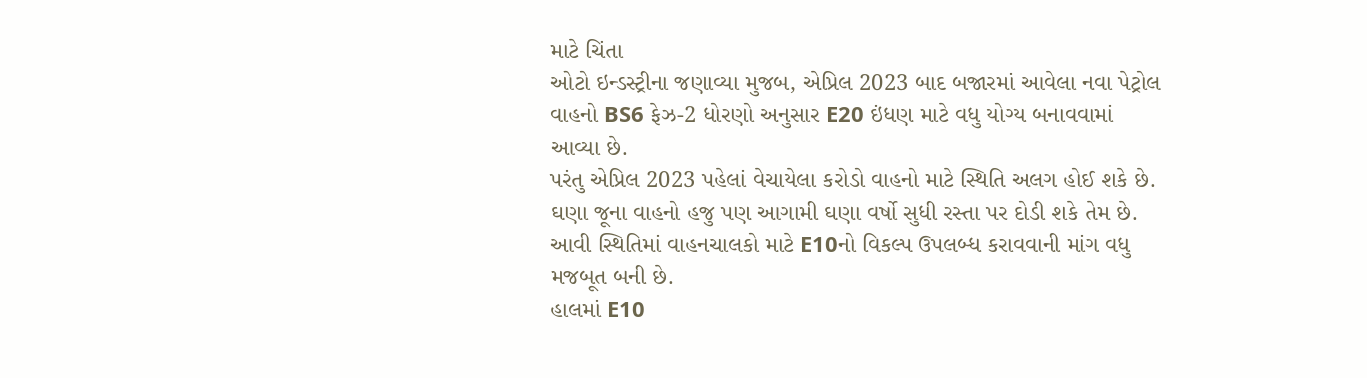માટે ચિંતા
ઓટો ઇન્ડસ્ટ્રીના જણાવ્યા મુજબ, એપ્રિલ 2023 બાદ બજારમાં આવેલા નવા પેટ્રોલ વાહનો BS6 ફેઝ-2 ધોરણો અનુસાર E20 ઇંધણ માટે વધુ યોગ્ય બનાવવામાં આવ્યા છે.
પરંતુ એપ્રિલ 2023 પહેલાં વેચાયેલા કરોડો વાહનો માટે સ્થિતિ અલગ હોઈ શકે છે. ઘણા જૂના વાહનો હજુ પણ આગામી ઘણા વર્ષો સુધી રસ્તા પર દોડી શકે તેમ છે. આવી સ્થિતિમાં વાહનચાલકો માટે E10નો વિકલ્પ ઉપલબ્ધ કરાવવાની માંગ વધુ મજબૂત બની છે.
હાલમાં E10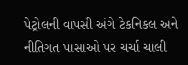પેટ્રોલની વાપસી અંગે ટેકનિકલ અને નીતિગત પાસાઓ પર ચર્ચા ચાલી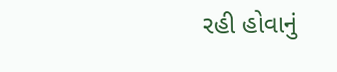રહી હોવાનું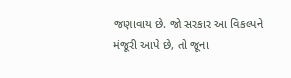જણાવાય છે. જો સરકાર આ વિકલ્પને મંજૂરી આપે છે, તો જૂના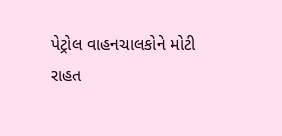પેટ્રોલ વાહનચાલકોને મોટી રાહત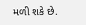મળી શકે છે.